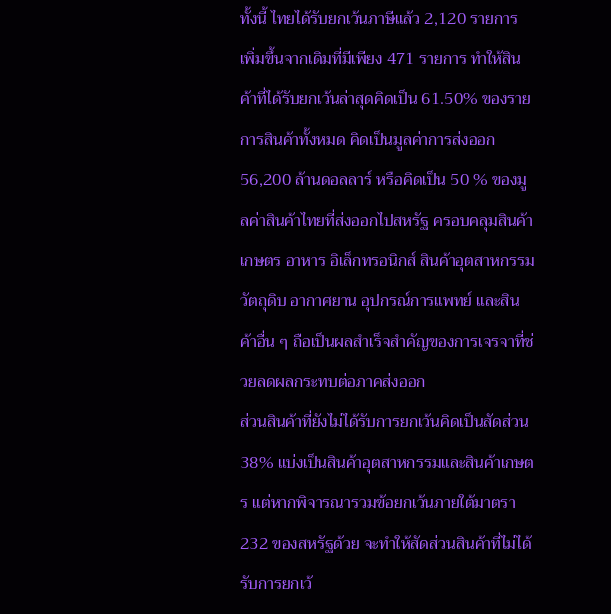ทั้งนี้ ไทยได้รับยกเว้นภาษีแล้ว 2,120 รายการ เพิ่มขึ้นจากเดิมที่มีเพียง 471 รายการ ทำให้สินค้าที่ได้รับยกเว้นล่าสุดคิดเป็น 61.50% ของรายการสินค้าทั้งหมด คิดเป็นมูลค่าการส่งออก 56,200 ล้านดอลลาร์ หรือคิดเป็น 50 % ของมูลค่าสินค้าไทยที่ส่งออกไปสหรัฐ ครอบคลุมสินค้าเกษตร อาหาร อิเล็กทรอนิกส์ สินค้าอุตสาหกรรม วัตถุดิบ อากาศยาน อุปกรณ์การแพทย์ และสินค้าอื่น ๆ ถือเป็นผลสำเร็จสำคัญของการเจรจาที่ช่วยลดผลกระทบต่อภาคส่งออก
ส่วนสินค้าที่ยังไม่ได้รับการยกเว้นคิดเป็นสัดส่วน 38% แบ่งเป็นสินค้าอุตสาหกรรมและสินค้าเกษตร แต่หากพิจารณารวมข้อยกเว้นภายใต้มาตรา 232 ของสหรัฐด้วย จะทำให้สัดส่วนสินค้าที่ไม่ได้รับการยกเว้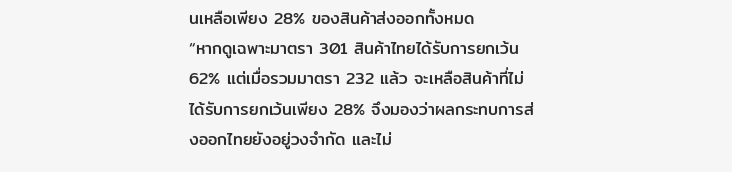นเหลือเพียง 28% ของสินค้าส่งออกทั้งหมด
“หากดูเฉพาะมาตรา 301 สินค้าไทยได้รับการยกเว้น 62% แต่เมื่อรวมมาตรา 232 แล้ว จะเหลือสินค้าที่ไม่ได้รับการยกเว้นเพียง 28% จึงมองว่าผลกระทบการส่งออกไทยยังอยู่วงจำกัด และไม่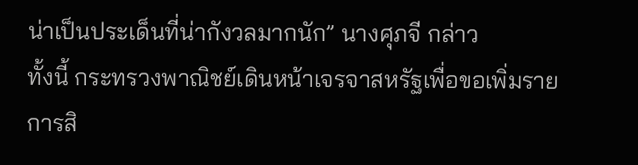น่าเป็นประเด็นที่น่ากังวลมากนัก” นางศุภจี กล่าว
ทั้งนี้ กระทรวงพาณิชย์เดินหน้าเจรจาสหรัฐเพื่อขอเพิ่มรายการสิ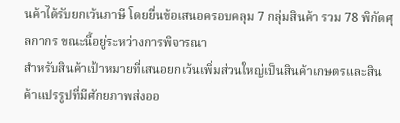นค้าได้รับยกเว้นภาษี โดยยื่นข้อเสนอครอบคลุม 7 กลุ่มสินค้า รวม 78 พิกัดศุลกากร ขณะนี้อยู่ระหว่างการพิจารณา
สำหรับสินค้าเป้าหมายที่เสนอยกเว้นเพิ่มส่วนใหญ่เป็นสินค้าเกษตรและสินค้าแปรรูปที่มีศักยภาพส่งออ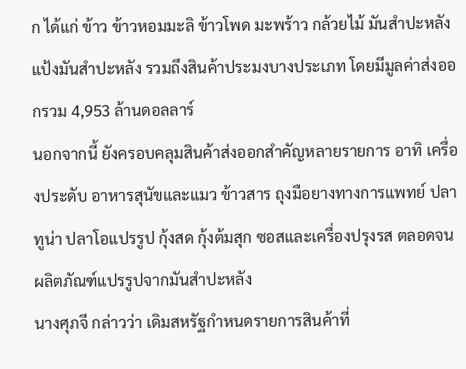ก ได้แก่ ข้าว ข้าวหอมมะลิ ข้าวโพด มะพร้าว กล้วยไม้ มันสำปะหลัง แป้งมันสำปะหลัง รวมถึงสินค้าประมงบางประเภท โดยมีมูลค่าส่งออกรวม 4,953 ล้านดอลลาร์
นอกจากนี้ ยังครอบคลุมสินค้าส่งออกสำคัญหลายรายการ อาทิ เครื่องประดับ อาหารสุนัขและแมว ข้าวสาร ถุงมือยางทางการแพทย์ ปลาทูน่า ปลาโอแปรรูป กุ้งสด กุ้งต้มสุก ซอสและเครื่องปรุงรส ตลอดจนผลิตภัณฑ์แปรรูปจากมันสำปะหลัง
นางศุภจี กล่าวว่า เดิมสหรัฐกำหนดรายการสินค้าที่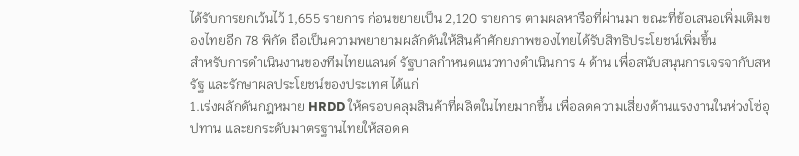ได้รับการยกเว้นไว้ 1,655 รายการ ก่อนขยายเป็น 2,120 รายการ ตามผลหารือที่ผ่านมา ขณะที่ข้อเสนอเพิ่มเติมของไทยอีก 78 พิกัด ถือเป็นความพยายามผลักดันให้สินค้าศักยภาพของไทยได้รับสิทธิประโยชน์เพิ่มขึ้น
สำหรับการดำเนินงานของทีมไทยแลนด์ รัฐบาลกำหนดแนวทางดำเนินการ 4 ด้าน เพื่อสนับสนุนการเจรจากับสหรัฐ และรักษาผลประโยชน์ของประเทศ ได้แก่
1.เร่งผลักดันกฎหมาย HRDD ให้ครอบคลุมสินค้าที่ผลิตในไทยมากขึ้น เพื่อลดความเสี่ยงด้านแรงงานในห่วงโซ่อุปทาน และยกระดับมาตรฐานไทยให้สอดค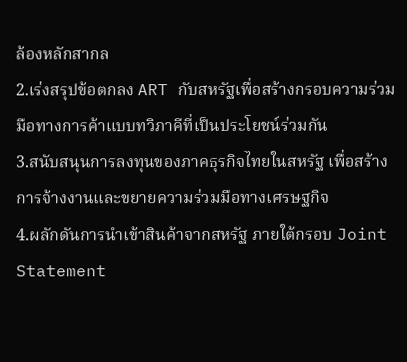ล้องหลักสากล
2.เร่งสรุปข้อตกลง ART กับสหรัฐเพื่อสร้างกรอบความร่วมมือทางการค้าแบบทวิภาคีที่เป็นประโยชน์ร่วมกัน
3.สนับสนุนการลงทุนของภาคธุรกิจไทยในสหรัฐ เพื่อสร้างการจ้างงานและขยายความร่วมมือทางเศรษฐกิจ
4.ผลักดันการนำเข้าสินค้าจากสหรัฐ ภายใต้กรอบ Joint Statement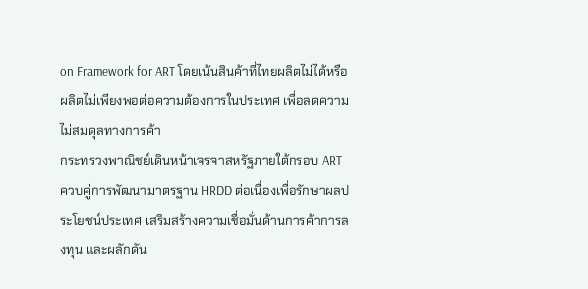on Framework for ART โดยเน้นสินค้าที่ไทยผลิตไม่ได้หรือผลิตไม่เพียงพอต่อความต้องการในประเทศ เพื่อลดความไม่สมดุลทางการค้า
กระทรวงพาณิชย์เดินหน้าเจรจาสหรัฐภายใต้กรอบ ART ควบคู่การพัฒนามาตรฐาน HRDD ต่อเนื่องเพื่อรักษาผลประโยชน์ประเทศ เสริมสร้างความเชื่อมั่นด้านการค้าการลงทุน และผลักดัน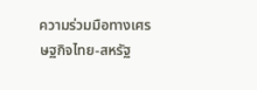ความร่วมมือทางเศรษฐกิจไทย-สหรัฐ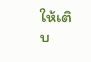ให้เติบ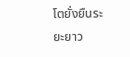โตยั่งยืนระยะยาว